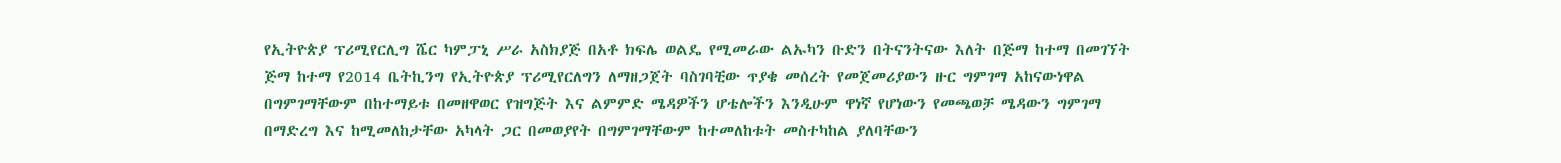የኢትዮጵያ ፕሪሚየርሊግ ሼር ካምፓኒ ሥራ አስክያጅ በአቶ ክፍሌ ወልዴ የሚመራው ልኡካን ቡድን በትናንትናው እለት በጅማ ከተማ በመገኘት ጅማ ከተማ የ2014 ቤትኪንግ የኢትዮጵያ ፕሪሚየርለግን ለማዘጋጀት ባስገባቺው ጥያቄ መሰረት የመጀመሪያውን ዙር ግምገማ አከናውነዋል
በግምገማቸውም በከተማይቱ በመዘዋወር የዝግጅት እና ልምምድ ሜዳዎችን ሆቴሎችን እንዲሁም ዋነኛ የሆነውን የመጫወቻ ሜዳውን ግምገማ በማድረግ እና ከሚመለከታቸው አካላት ጋር በመወያየት በግምገማቸውም ከተመለከቱት መስተካከል ያለባቸውን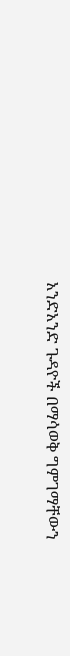አንድአንድ ጉዳዮች በማሳወቅ ግምገማቸውን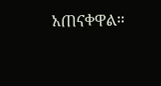አጠናቀዋል።